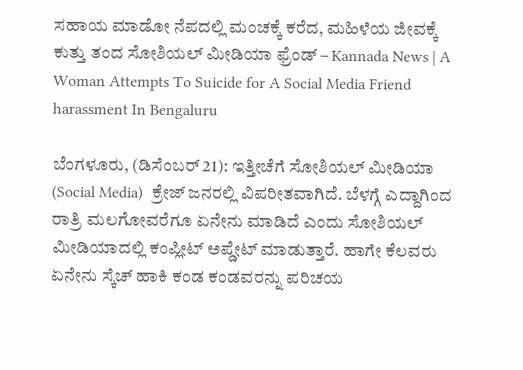ಸಹಾಯ ಮಾಡೋ ನೆಪದಲ್ಲಿ ಮಂಚಕ್ಕೆ ಕರೆದ, ಮಹಿಳೆಯ ಜೀವಕ್ಕೆ ಕುತ್ತು ತಂದ ಸೋಶಿಯಲ್ ಮೀಡಿಯಾ ಫ್ರೆಂಡ್ – Kannada News | A Woman Attempts To Suicide for A Social Media Friend harassment In Bengaluru

ಬೆಂಗಳೂರು, (ಡಿಸೆಂಬರ್ 21): ಇತ್ತೀಚೆಗೆ ಸೋಶಿಯಲ್ ಮೀಡಿಯಾ (Social Media)  ಕ್ರೇಜ್ ಜನರಲ್ಲಿ ವಿಪರೀತವಾಗಿದೆ. ಬೆಳಗ್ಗೆ ಎದ್ದಾಗಿಂದ ರಾತ್ರಿ ಮಲಗೋವರೆಗೂ ಏನೇನು ಮಾಡಿದೆ ಎಂದು ಸೋಶಿಯಲ್ ಮೀಡಿಯಾದಲ್ಲಿ ಕಂಪ್ಲೀಟ್ ಅಪ್ಡೇಟ್ ಮಾಡುತ್ತಾರೆ. ಹಾಗೇ ಕೆಲವರು ಏನೇನು ಸ್ಕೆಚ್ ಹಾಕಿ ಕಂಡ ಕಂಡವರನ್ನು ಪರಿಚಯ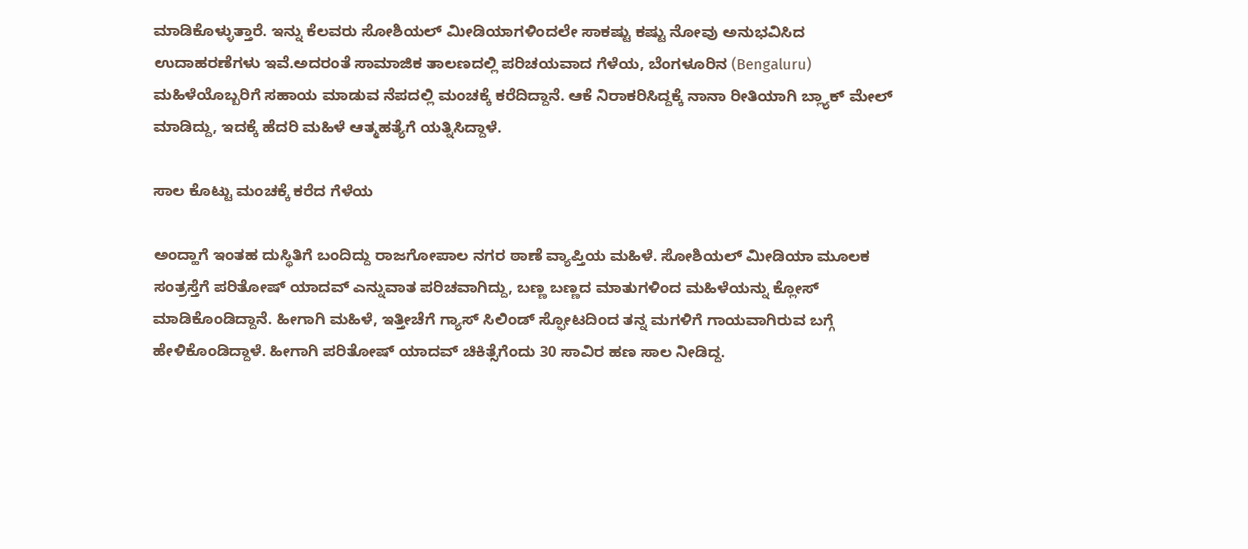ಮಾಡಿಕೊಳ್ಳುತ್ತಾರೆ. ಇನ್ನು ಕೆಲವರು ಸೋಶಿಯಲ್ ಮೀಡಿಯಾಗಳಿಂದಲೇ ಸಾಕಷ್ಟು ಕಷ್ಟು ನೋವು ಅನುಭವಿಸಿದ ಉದಾಹರಣೆಗಳು ಇವೆ.ಅದರಂತೆ ಸಾಮಾಜಿಕ ತಾಲಣದಲ್ಲಿ ಪರಿಚಯವಾದ ಗೆಳೆಯ, ಬೆಂಗಳೂರಿನ (Bengaluru) ಮಹಿಳೆಯೊಬ್ಬರಿಗೆ ಸಹಾಯ ಮಾಡುವ ನೆಪದಲ್ಲಿ ಮಂಚಕ್ಕೆ ಕರೆದಿದ್ದಾನೆ. ಆಕೆ ನಿರಾಕರಿಸಿದ್ದಕ್ಕೆ ನಾನಾ ರೀತಿಯಾಗಿ ಬ್ಲ್ಯಾಕ್ ಮೇಲ್ ಮಾಡಿದ್ದು, ಇದಕ್ಕೆ ಹೆದರಿ ಮಹಿಳೆ ಆತ್ಮಹತ್ಯೆಗೆ ಯತ್ನಿಸಿದ್ದಾಳೆ.

ಸಾಲ ಕೊಟ್ಟು ಮಂಚಕ್ಕೆ ಕರೆದ ಗೆಳೆಯ

ಅಂದ್ಹಾಗೆ ಇಂತಹ ದುಸ್ಥಿತಿಗೆ ಬಂದಿದ್ದು ರಾಜಗೋಪಾಲ ನಗರ ಠಾಣೆ ವ್ಯಾಪ್ತಿಯ ಮಹಿಳೆ. ಸೋಶಿಯಲ್ ಮೀಡಿಯಾ ಮೂಲಕ ಸಂತ್ರಸ್ತೆಗೆ ಪರಿತೋಷ್ ಯಾದವ್ ಎನ್ನುವಾತ ಪರಿಚವಾಗಿದ್ದು, ಬಣ್ಣ ಬಣ್ಣದ ಮಾತುಗಳಿಂದ ಮಹಿಳೆಯನ್ನು ಕ್ಲೋಸ್ ಮಾಡಿಕೊಂಡಿದ್ದಾನೆ. ಹೀಗಾಗಿ ಮಹಿಳೆ, ಇತ್ತೀಚೆಗೆ ಗ್ಯಾಸ್ ಸಿಲಿಂಡ್ ಸ್ಫೋಟದಿಂದ ತನ್ನ ಮಗಳಿಗೆ ಗಾಯವಾಗಿರುವ ಬಗ್ಗೆ ಹೇಳಿಕೊಂಡಿದ್ದಾಳೆ. ಹೀಗಾಗಿ ಪರಿತೋಷ್ ಯಾದವ್ ಚಿಕಿತ್ಸೆಗೆಂದು 30 ಸಾವಿರ ಹಣ ಸಾಲ ನೀಡಿದ್ದ.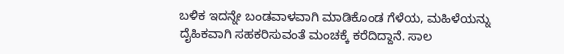ಬಳಿಕ ಇದನ್ನೇ ಬಂಡವಾಳವಾಗಿ ಮಾಡಿಕೊಂಡ ಗೆಳೆಯ, ಮಹಿಳೆಯನ್ನು ದೈಹಿಕವಾಗಿ ಸಹಕರಿಸುವಂತೆ ಮಂಚಕ್ಕೆ ಕರೆದಿದ್ದಾನೆ. ಸಾಲ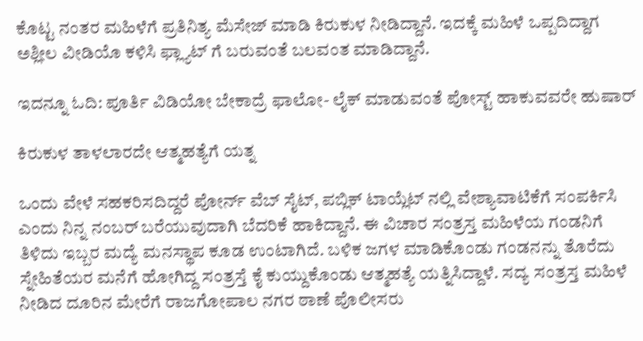ಕೊಟ್ಟ ನಂತರ ಮಹಿಳೆಗೆ ಪ್ರತಿನಿತ್ಯ ಮೆಸೇಜ್ ಮಾಡಿ ಕಿರುಕುಳ ನೀಡಿದ್ದಾನೆ. ಇದಕ್ಕೆ ಮಹಿಳೆ ಒಪ್ಪದಿದ್ದಾಗ ಅಶ್ಲೀಲ ವೀಡಿಯೊ ಕಳಿಸಿ ಫ್ಲ್ಯಾಟ್ ಗೆ ಬರುವಂತೆ ಬಲವಂತ ಮಾಡಿದ್ದಾನೆ.

ಇದನ್ನೂ ಓದಿ: ಪೂರ್ತಿ ವಿಡಿಯೋ ಬೇಕಾದ್ರೆ ಫಾಲೋ- ಲೈಕ್ ಮಾಡುವಂತೆ ಪೋಸ್ಟ್ ಹಾಕುವವರೇ ಹುಷಾರ್

ಕಿರುಕುಳ ತಾಳಲಾರದೇ ಆತ್ಮಹತ್ಯೆಗೆ ಯತ್ನ

ಒಂದು ವೇಳೆ ಸಹಕರಿಸದಿದ್ದರೆ ಪೋರ್ನ್ ವೆಬ್ ಸೈಟ್, ಪಬ್ಲಿಕ್ ಟಾಯ್ಲೆಟ್ ನಲ್ಲಿ ವೇಶ್ಯಾವಾಟಿಕೆಗೆ ಸಂಪರ್ಕಿಸಿ ಎಂದು ನಿನ್ನ ನಂಬರ್ ಬರೆಯುವುದಾಗಿ ಬೆದರಿಕೆ ಹಾಕಿದ್ದಾನೆ. ಈ ವಿಚಾರ ಸಂತ್ರಸ್ತ ಮಹಿಳೆಯ ಗಂಡನಿಗೆ ತಿಳಿದು ಇಬ್ಬರ ಮದ್ಯೆ ಮನಸ್ಥಾಪ ಕೂಡ ಉಂಟಾಗಿದೆ‌. ಬಳಿಕ ಜಗಳ ಮಾಡಿಕೊಂಡು ಗಂಡನನ್ನು ತೊರೆದು ಸ್ನೇಹಿತೆಯರ ಮನೆಗೆ ಹೋಗಿದ್ದ ಸಂತ್ರಸ್ತೆ ಕೈ ಕುಯ್ದುಕೊಂಡು ಆತ್ಮಹತ್ಯೆ ಯತ್ನಿಸಿದ್ದಾಳೆ. ಸದ್ಯ ಸಂತ್ರಸ್ತ ಮಹಿಳೆ ನೀಡಿದ ದೂರಿನ ಮೇರೆಗೆ ರಾಜಗೋಪಾಲ ನಗರ ಠಾಣೆ ಪೊಲೀಸರು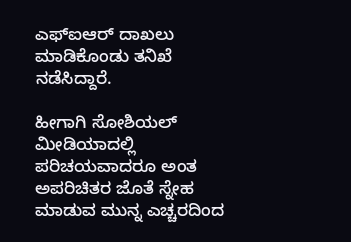ಎಫ್ಐಆರ್ ದಾಖಲು ಮಾಡಿಕೊಂಡು ತನಿಖೆ ನಡೆಸಿದ್ದಾರೆ.

ಹೀಗಾಗಿ ಸೋಶಿಯಲ್ ಮೀಡಿಯಾದಲ್ಲಿ ಪರಿಚಯವಾದರೂ ಅಂತ ಅಪರಿಚಿತರ ಜೊತೆ ಸ್ನೇಹ ಮಾಡುವ ಮುನ್ನ ಎಚ್ಚರದಿಂದ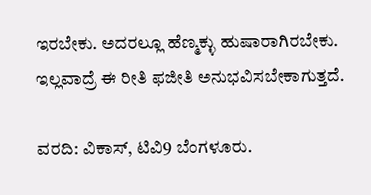ಇರಬೇಕು. ಅದರಲ್ಲೂ ಹೆಣ್ಮಕ್ಳು ಹುಷಾರಾಗಿರಬೇಕು. ಇಲ್ಲವಾದ್ರೆ ಈ ರೀತಿ ಫಜೀತಿ ಅನುಭವಿಸಬೇಕಾಗುತ್ತದೆ.

ವರದಿ: ವಿಕಾಸ್, ಟಿವಿ9 ಬೆಂಗಳೂರು.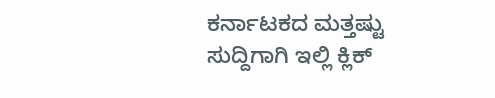ಕರ್ನಾಟಕದ ಮತ್ತಷ್ಟು ಸುದ್ದಿಗಾಗಿ ಇಲ್ಲಿ ಕ್ಲಿಕ್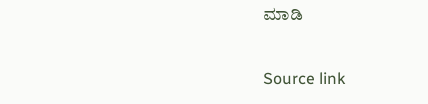ಮಾಡಿ

Source link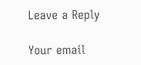Leave a Reply

Your email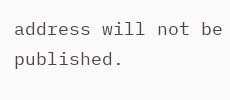address will not be published.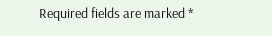Required fields are marked *